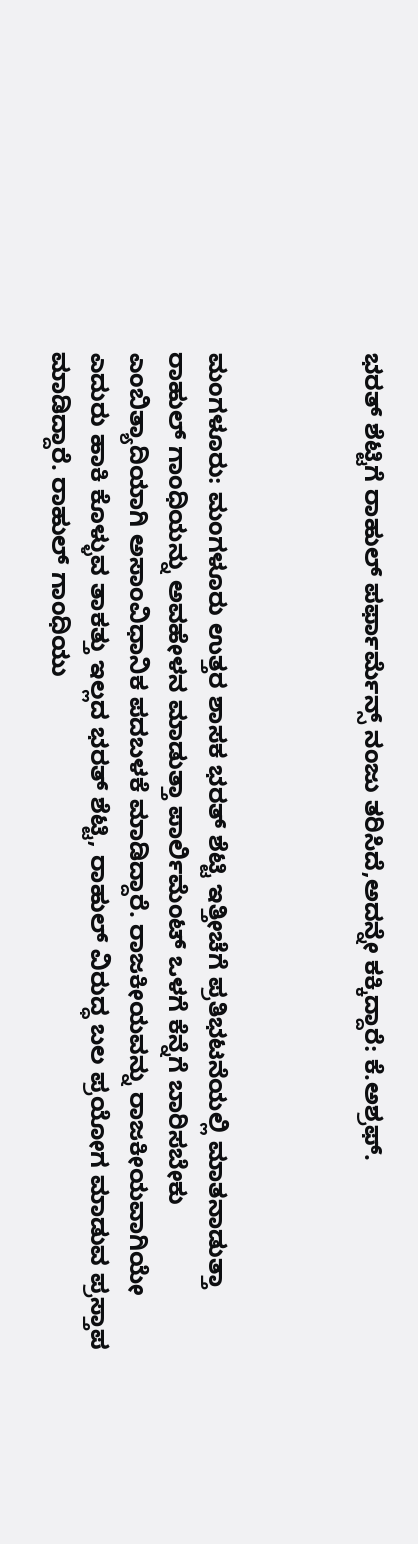ಭರತ್ ಶೆಟ್ಟಿಗೆ ರಾಹುಲ್ ಪರ್ಫಾರ್ಮೆನ್ಸ್ ನಂಜು ತರಿಸಿದೆ,ಅದನ್ನೇ ಕಕ್ಕಿದ್ದಾರೆ: ಕೆ.ಅಶ್ರಫ್.



ಮಂಗಳೂರು: ಮಂಗಳೂರು ಉತ್ತರ ಶಾಸಕ ಭರತ್ ಶೆಟ್ಟಿ ಇತ್ತೀಚೆಗೆ ಪ್ರತಿಭಟನೆಯಲ್ಲಿ ಮಾತನಾಡುತ್ತಾ ರಾಹುಲ್ ಗಾಂಧಿಯನ್ನು ಅವಹೇಳನ ಮಾಡುತ್ತಾ ಪಾರ್ಲಿಮೆಂಟ್ ಒಳಗೆ ಕೆನ್ನೆಗೆ ಬಾರಿಸಬೇಕು ಎಂಬಿತ್ಯಾದಿಯಾಗಿ ಅಸಾಂವಿಧಾನಿಕ ಪದಬಳಕೆ ಮಾಡಿದ್ದಾರೆ. ರಾಜಕೀಯವನ್ನು ರಾಜಕೀಯವಾಗಿಯೇ ಎದುರು ಹಾಕಿ ಕೊಳ್ಳುವ ತಾಕತ್ತು ಇಲ್ಲದ ಭರತ್ ಶೆಟ್ಟಿ, ರಾಹುಲ್ ವಿರುದ್ಧ ಬಲ ಪ್ರಯೋಗ ಮಾಡುವ ಪ್ರಸ್ತಾಪ ಮಾಡಿದ್ದಾರೆ. ರಾಹುಲ್ ಗಾಂಧಿಯು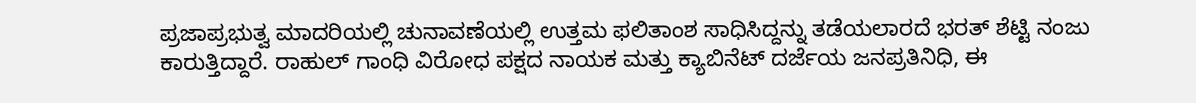ಪ್ರಜಾಪ್ರಭುತ್ವ ಮಾದರಿಯಲ್ಲಿ ಚುನಾವಣೆಯಲ್ಲಿ ಉತ್ತಮ ಫಲಿತಾಂಶ ಸಾಧಿಸಿದ್ದನ್ನು ತಡೆಯಲಾರದೆ ಭರತ್ ಶೆಟ್ಟಿ ನಂಜು ಕಾರುತ್ತಿದ್ದಾರೆ. ರಾಹುಲ್ ಗಾಂಧಿ ವಿರೋಧ ಪಕ್ಷದ ನಾಯಕ ಮತ್ತು ಕ್ಯಾಬಿನೆಟ್ ದರ್ಜೆಯ ಜನಪ್ರತಿನಿಧಿ, ಈ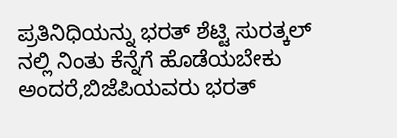ಪ್ರತಿನಿಧಿಯನ್ನು ಭರತ್ ಶೆಟ್ಟಿ ಸುರತ್ಕಲ್ ನಲ್ಲಿ ನಿಂತು ಕೆನ್ನೆಗೆ ಹೊಡೆಯಬೇಕು ಅಂದರೆ,ಬಿಜೆಪಿಯವರು ಭರತ್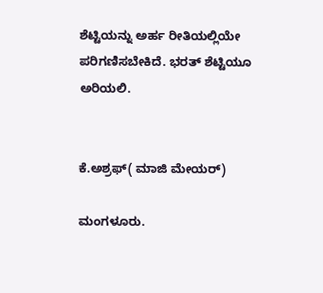ಶೆಟ್ಟಿಯನ್ನು ಅರ್ಹ ರೀತಿಯಲ್ಲಿಯೇ ಪರಿಗಣಿಸಬೇಕಿದೆ. ಭರತ್ ಶೆಟ್ಟಿಯೂ ಅರಿಯಲಿ.


ಕೆ.ಅಶ್ರಫ್( ಮಾಜಿ ಮೇಯರ್)

ಮಂಗಳೂರು.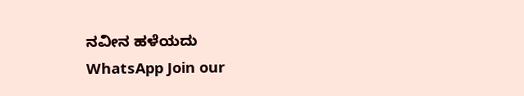ನವೀನ ಹಳೆಯದು
WhatsApp Join our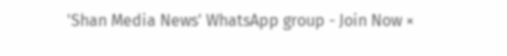'Shan Media News' WhatsApp group - Join Now ×